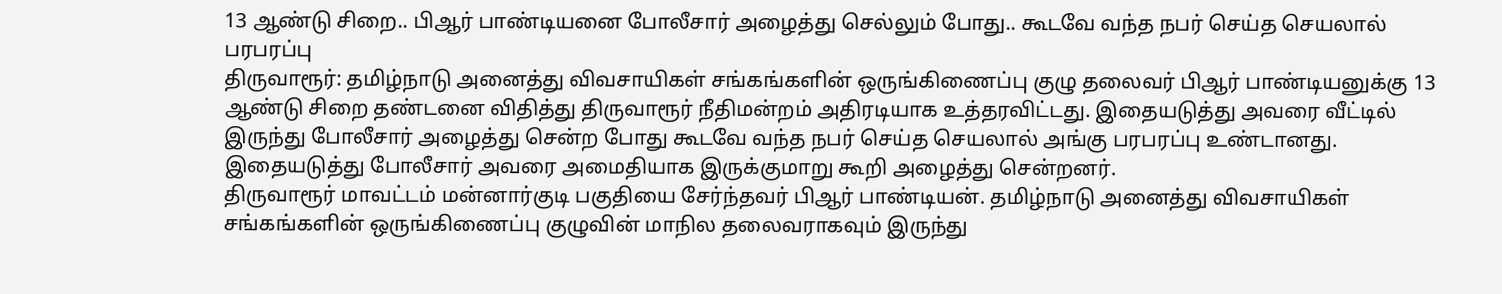13 ஆண்டு சிறை.. பிஆர் பாண்டியனை போலீசார் அழைத்து செல்லும் போது.. கூடவே வந்த நபர் செய்த செயலால் பரபரப்பு
திருவாரூர்: தமிழ்நாடு அனைத்து விவசாயிகள் சங்கங்களின் ஒருங்கிணைப்பு குழு தலைவர் பிஆர் பாண்டியனுக்கு 13 ஆண்டு சிறை தண்டனை விதித்து திருவாரூர் நீதிமன்றம் அதிரடியாக உத்தரவிட்டது. இதையடுத்து அவரை வீட்டில் இருந்து போலீசார் அழைத்து சென்ற போது கூடவே வந்த நபர் செய்த செயலால் அங்கு பரபரப்பு உண்டானது. இதையடுத்து போலீசார் அவரை அமைதியாக இருக்குமாறு கூறி அழைத்து சென்றனர்.
திருவாரூர் மாவட்டம் மன்னார்குடி பகுதியை சேர்ந்தவர் பிஆர் பாண்டியன். தமிழ்நாடு அனைத்து விவசாயிகள் சங்கங்களின் ஒருங்கிணைப்பு குழுவின் மாநில தலைவராகவும் இருந்து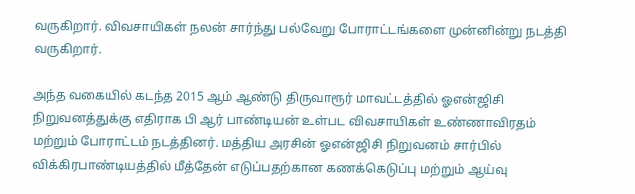வருகிறார். விவசாயிகள் நலன் சார்ந்து பல்வேறு போராட்டங்களை முன்னின்று நடத்தி வருகிறார்.

அந்த வகையில் கடந்த 2015 ஆம் ஆண்டு திருவாரூர் மாவட்டத்தில் ஓஎன்ஜிசி நிறுவனத்துக்கு எதிராக பி ஆர் பாண்டியன் உள்பட விவசாயிகள் உண்ணாவிரதம் மற்றும் போராட்டம் நடத்தினர். மத்திய அரசின் ஓஎன்ஜிசி நிறுவனம் சார்பில் விக்கிரபாண்டியத்தில் மீத்தேன் எடுப்பதற்கான கணக்கெடுப்பு மற்றும் ஆய்வு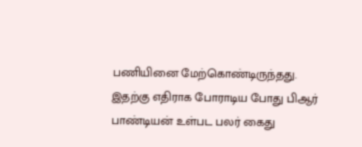பணியினை மேற்கொண்டிருந்தது. இதற்கு எதிராக போராடிய போது பிஆர் பாண்டியன் உள்பட பலர் கைது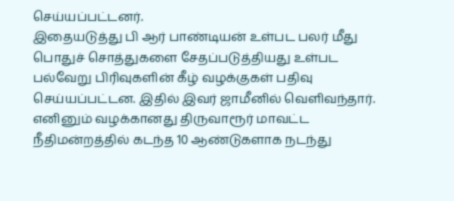செய்யப்பட்டனர்.
இதையடுத்து பி ஆர் பாண்டியன் உள்பட பலர் மீது பொதுச் சொத்துகளை சேதப்படுத்தியது உள்பட பல்வேறு பிரிவுகளின் கீழ் வழக்குகள் பதிவு செய்யப்பட்டன. இதில் இவர் ஜாமீனில் வெளிவந்தார். எனினும் வழக்கானது திருவாரூர் மாவட்ட நீதிமன்றத்தில் கடந்த 10 ஆண்டுகளாக நடந்து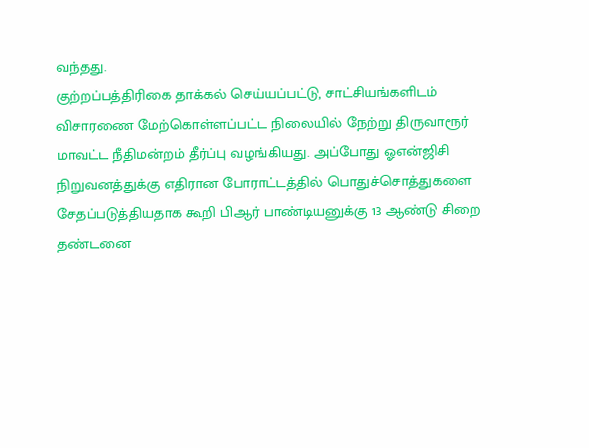வந்தது.
குற்றப்பத்திரிகை தாக்கல் செய்யப்பட்டு, சாட்சியங்களிடம் விசாரணை மேற்கொள்ளப்பட்ட நிலையில் நேற்று திருவாரூர் மாவட்ட நீதிமன்றம் தீர்ப்பு வழங்கியது. அப்போது ஓஎன்ஜிசி நிறுவனத்துக்கு எதிரான போராட்டத்தில் பொதுச்சொத்துகளை சேதப்படுத்தியதாக கூறி பிஆர் பாண்டியனுக்கு 13 ஆண்டு சிறை தண்டனை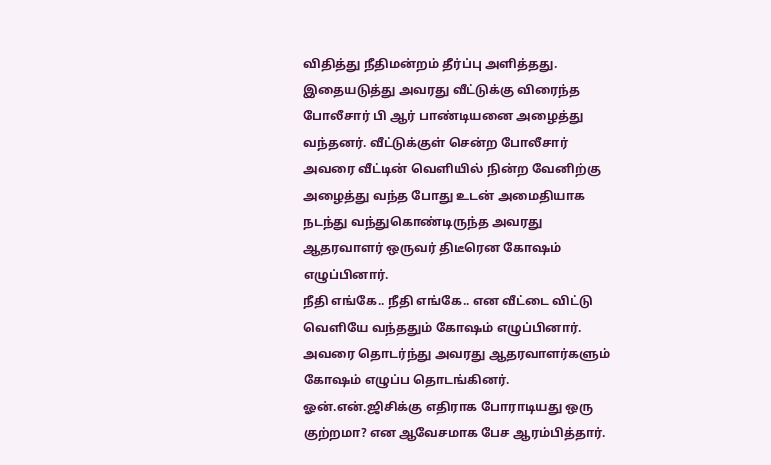விதித்து நீதிமன்றம் தீர்ப்பு அளித்தது.
இதையடுத்து அவரது வீட்டுக்கு விரைந்த போலீசார் பி ஆர் பாண்டியனை அழைத்து வந்தனர். வீட்டுக்குள் சென்ற போலீசார் அவரை வீட்டின் வெளியில் நின்ற வேனிற்கு அழைத்து வந்த போது உடன் அமைதியாக நடந்து வந்துகொண்டிருந்த அவரது ஆதரவாளர் ஒருவர் திடீரென கோஷம் எழுப்பினார்.
நீதி எங்கே.. நீதி எங்கே.. என வீட்டை விட்டு வெளியே வந்ததும் கோஷம் எழுப்பினார். அவரை தொடர்ந்து அவரது ஆதரவாளர்களும் கோஷம் எழுப்ப தொடங்கினர். ஓன்.என்.ஜிசிக்கு எதிராக போராடியது ஒரு குற்றமா? என ஆவேசமாக பேச ஆரம்பித்தார்.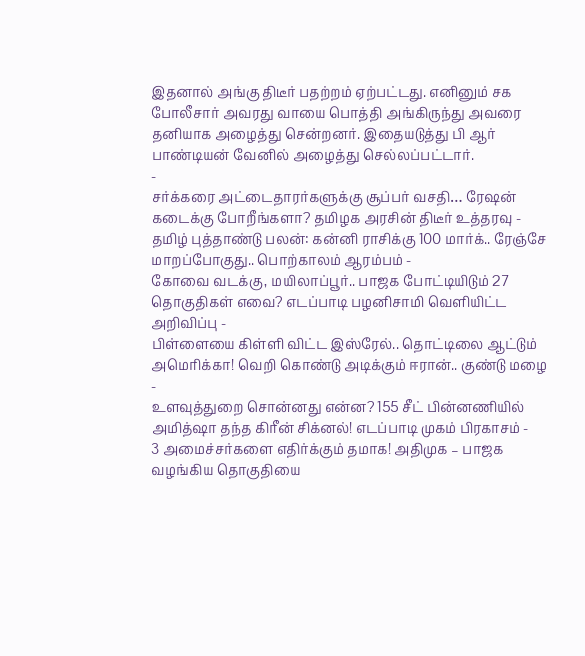இதனால் அங்கு திடீர் பதற்றம் ஏற்பட்டது. எனினும் சக போலீசார் அவரது வாயை பொத்தி அங்கிருந்து அவரை தனியாக அழைத்து சென்றனர். இதையடுத்து பி ஆர் பாண்டியன் வேனில் அழைத்து செல்லப்பட்டார்.
-
சர்க்கரை அட்டைதாரர்களுக்கு சூப்பர் வசதி… ரேஷன் கடைக்கு போறீங்களா? தமிழக அரசின் திடீர் உத்தரவு -
தமிழ் புத்தாண்டு பலன்: கன்னி ராசிக்கு 100 மார்க்.. ரேஞ்சே மாறப்போகுது.. பொற்காலம் ஆரம்பம் -
கோவை வடக்கு, மயிலாப்பூர்.. பாஜக போட்டியிடும் 27 தொகுதிகள் எவை? எடப்பாடி பழனிசாமி வெளியிட்ட அறிவிப்பு -
பிள்ளையை கிள்ளி விட்ட இஸ்ரேல்.. தொட்டிலை ஆட்டும் அமெரிக்கா! வெறி கொண்டு அடிக்கும் ஈரான்.. குண்டு மழை -
உளவுத்துறை சொன்னது என்ன? 155 சீட் பின்னணியில் அமித்ஷா தந்த கிரீன் சிக்னல்! எடப்பாடி முகம் பிரகாசம் -
3 அமைச்சர்களை எதிர்க்கும் தமாக! அதிமுக – பாஜக வழங்கிய தொகுதியை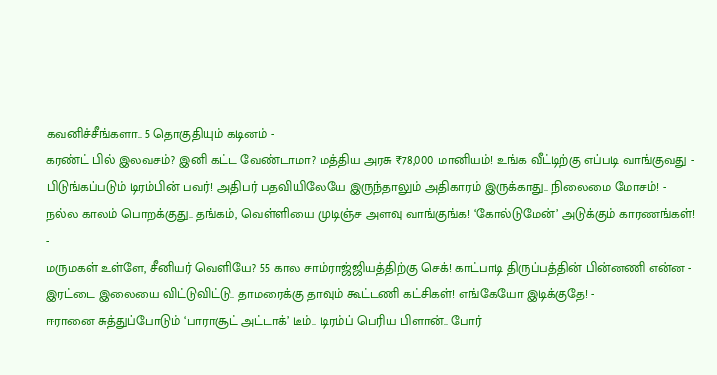கவனிச்சீங்களா.. 5 தொகுதியும் கடினம் -
கரண்ட் பில் இலவசம்? இனி கட்ட வேண்டாமா? மத்திய அரசு ₹78,000 மானியம்! உங்க வீட்டிற்கு எப்படி வாங்குவது -
பிடுங்கப்படும் டிரம்பின் பவர்! அதிபர் பதவியிலேயே இருந்தாலும் அதிகாரம் இருக்காது.. நிலைமை மோசம்! -
நல்ல காலம் பொறக்குது.. தங்கம், வெள்ளியை முடிஞ்ச அளவு வாங்குங்க! ‘கோல்டுமேன்’ அடுக்கும் காரணங்கள்! -
மருமகள் உள்ளே, சீனியர் வெளியே? 55 கால சாம்ராஜ்ஜியத்திற்கு செக்! காட்பாடி திருப்பத்தின் பின்னணி என்ன -
இரட்டை இலையை விட்டுவிட்டு.. தாமரைக்கு தாவும் கூட்டணி கட்சிகள்! எங்கேயோ இடிக்குதே! -
ஈரானை சுத்துப்போடும் ‘பாராசூட் அட்டாக்’ டீம்.. டிரம்ப் பெரிய பிளான்.. போர்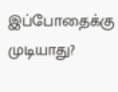இப்போதைக்கு முடியாது?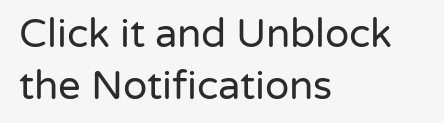Click it and Unblock the Notifications